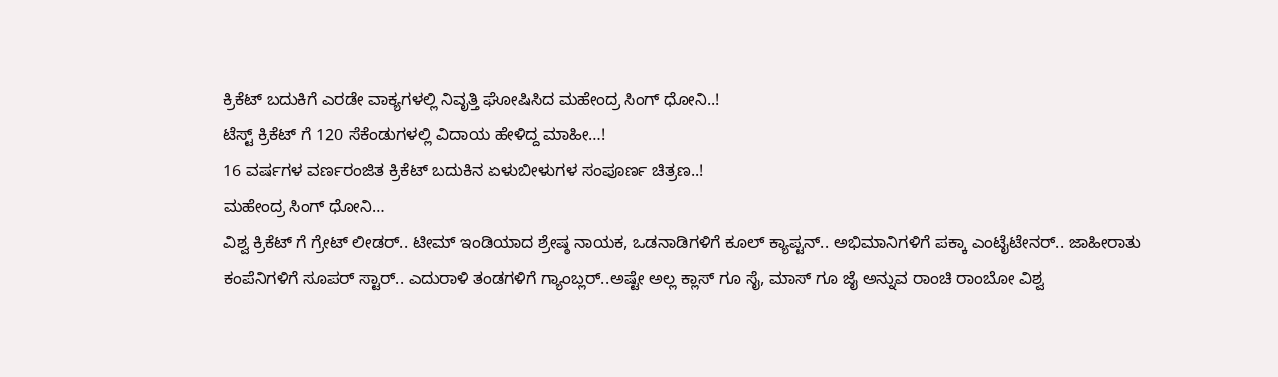ಕ್ರಿಕೆಟ್ ಬದುಕಿಗೆ ಎರಡೇ ವಾಕ್ಯಗಳಲ್ಲಿ ನಿವೃತ್ತಿ ಘೋಷಿಸಿದ ಮಹೇಂದ್ರ ಸಿಂಗ್ ಧೋನಿ..!
ಟೆಸ್ಟ್ ಕ್ರಿಕೆಟ್ ಗೆ 120 ಸೆಕೆಂಡುಗಳಲ್ಲಿ ವಿದಾಯ ಹೇಳಿದ್ದ ಮಾಹೀ…!
16 ವರ್ಷಗಳ ವರ್ಣರಂಜಿತ ಕ್ರಿಕೆಟ್ ಬದುಕಿನ ಏಳುಬೀಳುಗಳ ಸಂಪೂರ್ಣ ಚಿತ್ರಣ..!
ಮಹೇಂದ್ರ ಸಿಂಗ್ ಧೋನಿ…
ವಿಶ್ವ ಕ್ರಿಕೆಟ್ ಗೆ ಗ್ರೇಟ್ ಲೀಡರ್.. ಟೀಮ್ ಇಂಡಿಯಾದ ಶ್ರೇಷ್ಠ ನಾಯಕ, ಒಡನಾಡಿಗಳಿಗೆ ಕೂಲ್ ಕ್ಯಾಪ್ಟನ್.. ಅಭಿಮಾನಿಗಳಿಗೆ ಪಕ್ಕಾ ಎಂಟೈಟೇನರ್.. ಜಾಹೀರಾತು ಕಂಪೆನಿಗಳಿಗೆ ಸೂಪರ್ ಸ್ಟಾರ್.. ಎದುರಾಳಿ ತಂಡಗಳಿಗೆ ಗ್ಯಾಂಬ್ಲರ್..ಅಷ್ಟೇ ಅಲ್ಲ ಕ್ಲಾಸ್ ಗೂ ಸೈ, ಮಾಸ್ ಗೂ ಜೈ ಅನ್ನುವ ರಾಂಚಿ ರಾಂಬೋ ವಿಶ್ವ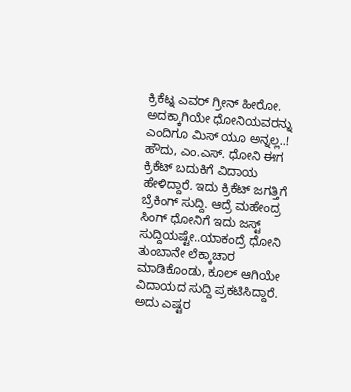ಕ್ರಿಕೆಟ್ನ ಎವರ್ ಗ್ರೀನ್ ಹೀರೋ. ಅದಕ್ಕಾಗಿಯೇ ಧೋನಿಯವರನ್ನು ಎಂದಿಗೂ ಮಿಸ್ ಯೂ ಅನ್ನಲ್ಲ..!
ಹೌದು, ಎಂ.ಎಸ್. ಧೋನಿ ಈಗ ಕ್ರಿಕೆಟ್ ಬದುಕಿಗೆ ವಿದಾಯ ಹೇಳಿದ್ದಾರೆ. ಇದು ಕ್ರಿಕೆಟ್ ಜಗತ್ತಿಗೆ ಬ್ರೆಕಿಂಗ್ ಸುದ್ದಿ. ಆದ್ರೆ ಮಹೇಂದ್ರ ಸಿಂಗ್ ಧೋನಿಗೆ ಇದು ಜಸ್ಟ್ ಸುದ್ದಿಯಷ್ಟೇ..ಯಾಕಂದ್ರೆ ಧೋನಿ ತುಂಬಾನೇ ಲೆಕ್ಕಾಚಾರ ಮಾಡಿಕೊಂಡು, ಕೂಲ್ ಆಗಿಯೇ ವಿದಾಯದ ಸುದ್ದಿ ಪ್ರಕಟಿಸಿದ್ದಾರೆ. ಅದು ಎಷ್ಟರ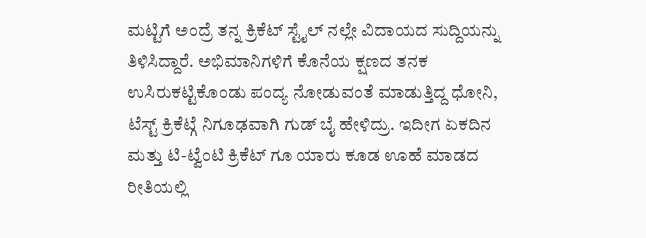ಮಟ್ಟಿಗೆ ಅಂದ್ರೆ ತನ್ನ ಕ್ರಿಕೆಟ್ ಸ್ಟೈಲ್ ನಲ್ಲೇ ವಿದಾಯದ ಸುದ್ದಿಯನ್ನು ತಿಳಿಸಿದ್ದಾರೆ. ಅಭಿಮಾನಿಗಳಿಗೆ ಕೊನೆಯ ಕ್ಷಣದ ತನಕ ಉಸಿರುಕಟ್ಟಿಕೊಂಡು ಪಂದ್ಯ ನೋಡುವಂತೆ ಮಾಡುತ್ತಿದ್ದ ಧೋನಿ, ಟೆಸ್ಟ್ ಕ್ರಿಕೆಟ್ಗೆ ನಿಗೂಢವಾಗಿ ಗುಡ್ ಬೈ ಹೇಳಿದ್ರು. ಇದೀಗ ಏಕದಿನ ಮತ್ತು ಟಿ-ಟ್ವೆಂಟಿ ಕ್ರಿಕೆಟ್ ಗೂ ಯಾರು ಕೂಡ ಊಹೆ ಮಾಡದ ರೀತಿಯಲ್ಲಿ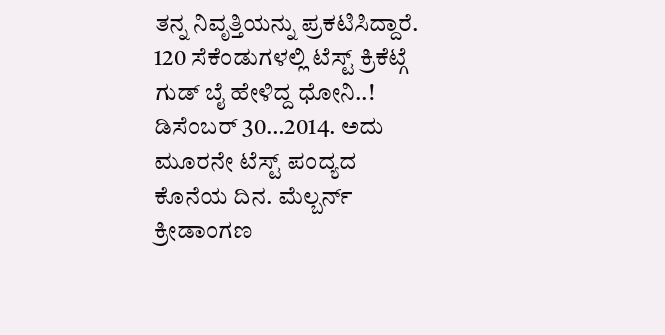ತನ್ನ ನಿವೃತ್ತಿಯನ್ನು ಪ್ರಕಟಿಸಿದ್ದಾರೆ.
120 ಸೆಕೆಂಡುಗಳಲ್ಲಿ ಟೆಸ್ಟ್ ಕ್ರಿಕೆಟ್ಗೆ ಗುಡ್ ಬೈ ಹೇಳಿದ್ದ ಧೋನಿ..!
ಡಿಸೆಂಬರ್ 30…2014. ಅದು ಮೂರನೇ ಟೆಸ್ಟ್ ಪಂದ್ಯದ ಕೊನೆಯ ದಿನ. ಮೆಲ್ಬರ್ನ್ ಕ್ರೀಡಾಂಗಣ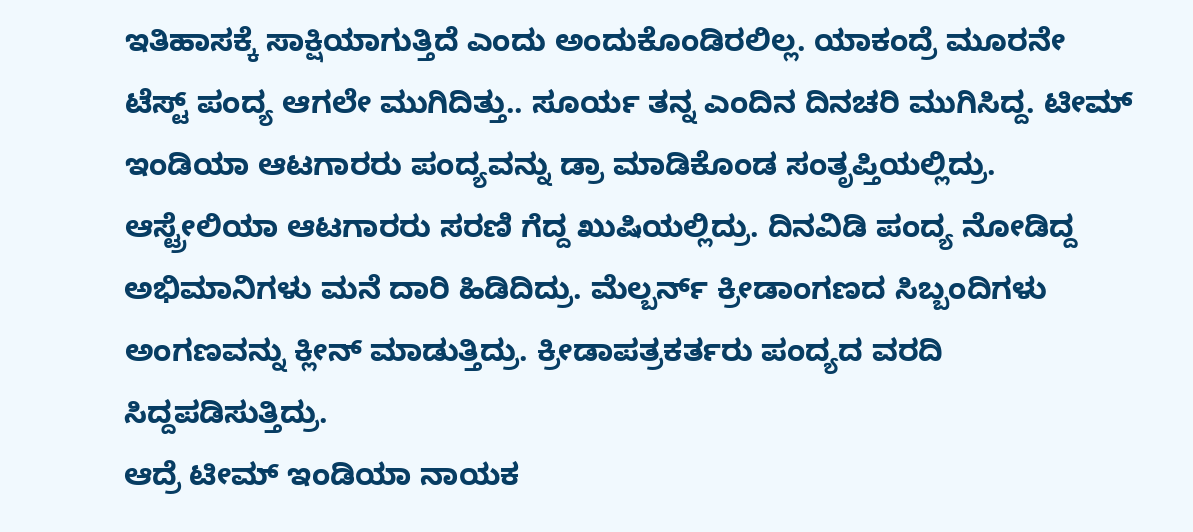ಇತಿಹಾಸಕ್ಕೆ ಸಾಕ್ಷಿಯಾಗುತ್ತಿದೆ ಎಂದು ಅಂದುಕೊಂಡಿರಲಿಲ್ಲ. ಯಾಕಂದ್ರೆ ಮೂರನೇ ಟೆಸ್ಟ್ ಪಂದ್ಯ ಆಗಲೇ ಮುಗಿದಿತ್ತು.. ಸೂರ್ಯ ತನ್ನ ಎಂದಿನ ದಿನಚರಿ ಮುಗಿಸಿದ್ದ. ಟೀಮ್ ಇಂಡಿಯಾ ಆಟಗಾರರು ಪಂದ್ಯವನ್ನು ಡ್ರಾ ಮಾಡಿಕೊಂಡ ಸಂತೃಪ್ತಿಯಲ್ಲಿದ್ರು. ಆಸ್ಟ್ರೇಲಿಯಾ ಆಟಗಾರರು ಸರಣಿ ಗೆದ್ದ ಖುಷಿಯಲ್ಲಿದ್ರು. ದಿನವಿಡಿ ಪಂದ್ಯ ನೋಡಿದ್ದ ಅಭಿಮಾನಿಗಳು ಮನೆ ದಾರಿ ಹಿಡಿದಿದ್ರು. ಮೆಲ್ಬರ್ನ್ ಕ್ರೀಡಾಂಗಣದ ಸಿಬ್ಬಂದಿಗಳು ಅಂಗಣವನ್ನು ಕ್ಲೀನ್ ಮಾಡುತ್ತಿದ್ರು. ಕ್ರೀಡಾಪತ್ರಕರ್ತರು ಪಂದ್ಯದ ವರದಿ ಸಿದ್ದಪಡಿಸುತ್ತಿದ್ರು.
ಆದ್ರೆ ಟೀಮ್ ಇಂಡಿಯಾ ನಾಯಕ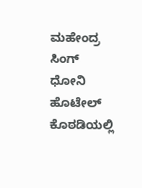ಮಹೇಂದ್ರ ಸಿಂಗ್ ಧೋನಿ ಹೊಟೇಲ್ ಕೊಠಡಿಯಲ್ಲಿ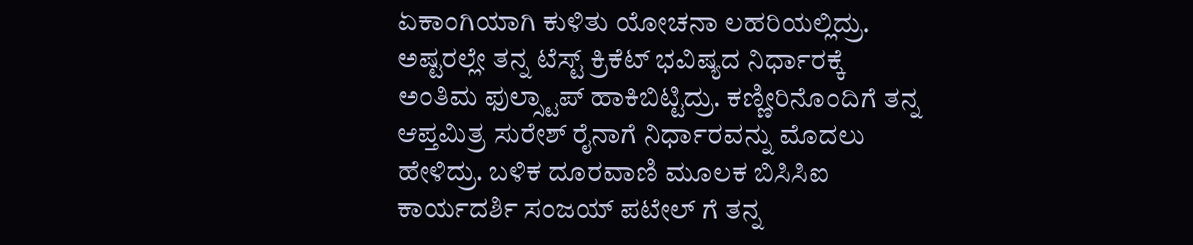ಏಕಾಂಗಿಯಾಗಿ ಕುಳಿತು ಯೋಚನಾ ಲಹರಿಯಲ್ಲಿದ್ರು. ಅಷ್ಟರಲ್ಲೇ ತನ್ನ ಟೆಸ್ಟ್ ಕ್ರಿಕೆಟ್ ಭವಿಷ್ಯದ ನಿರ್ಧಾರಕ್ಕೆ ಅಂತಿಮ ಫುಲ್ಸ್ಟಾಪ್ ಹಾಕಿಬಿಟ್ಟಿದ್ರು. ಕಣ್ಣೀರಿನೊಂದಿಗೆ ತನ್ನ ಆಪ್ತಮಿತ್ರ ಸುರೇಶ್ ರೈನಾಗೆ ನಿರ್ಧಾರವನ್ನು ಮೊದಲು ಹೇಳಿದ್ರು. ಬಳಿಕ ದೂರವಾಣಿ ಮೂಲಕ ಬಿಸಿಸಿಐ ಕಾರ್ಯದರ್ಶಿ ಸಂಜಯ್ ಪಟೇಲ್ ಗೆ ತನ್ನ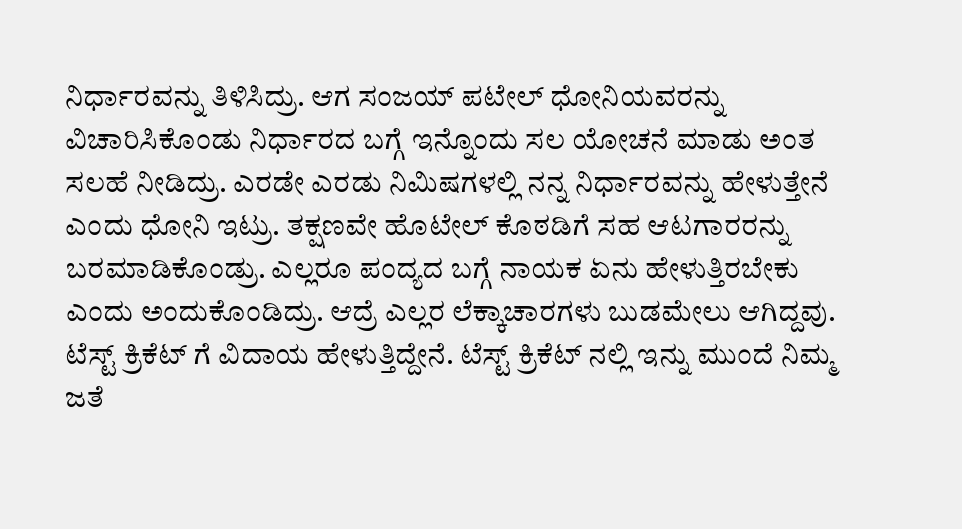ನಿರ್ಧಾರವನ್ನು ತಿಳಿಸಿದ್ರು. ಆಗ ಸಂಜಯ್ ಪಟೇಲ್ ಧೋನಿಯವರನ್ನು ವಿಚಾರಿಸಿಕೊಂಡು ನಿರ್ಧಾರದ ಬಗ್ಗೆ ಇನ್ನೊಂದು ಸಲ ಯೋಚನೆ ಮಾಡು ಅಂತ ಸಲಹೆ ನೀಡಿದ್ರು. ಎರಡೇ ಎರಡು ನಿಮಿಷಗಳಲ್ಲಿ ನನ್ನ ನಿರ್ಧಾರವನ್ನು ಹೇಳುತ್ತೇನೆ ಎಂದು ಧೋನಿ ಇಟ್ರು. ತಕ್ಷಣವೇ ಹೊಟೇಲ್ ಕೊಠಡಿಗೆ ಸಹ ಆಟಗಾರರನ್ನು ಬರಮಾಡಿಕೊಂಡ್ರು. ಎಲ್ಲರೂ ಪಂದ್ಯದ ಬಗ್ಗೆ ನಾಯಕ ಏನು ಹೇಳುತ್ತಿರಬೇಕು ಎಂದು ಅಂದುಕೊಂಡಿದ್ರು. ಆದ್ರೆ ಎಲ್ಲರ ಲೆಕ್ಕಾಚಾರಗಳು ಬುಡಮೇಲು ಆಗಿದ್ದವು.
ಟೆಸ್ಟ್ ಕ್ರಿಕೆಟ್ ಗೆ ವಿದಾಯ ಹೇಳುತ್ತಿದ್ದೇನೆ. ಟೆಸ್ಟ್ ಕ್ರಿಕೆಟ್ ನಲ್ಲಿ ಇನ್ನು ಮುಂದೆ ನಿಮ್ಮ ಜತೆ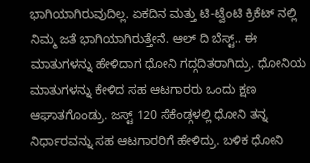ಭಾಗಿಯಾಗಿರುವುದಿಲ್ಲ. ಏಕದಿನ ಮತ್ತು ಟಿ-ಟ್ವೆಂಟಿ ಕ್ರಿಕೆಟ್ ನಲ್ಲಿ ನಿಮ್ಮ ಜತೆ ಭಾಗಿಯಾಗಿರುತ್ತೇನೆ. ಆಲ್ ದಿ ಬೆಸ್ಟ್.. ಈ ಮಾತುಗಳನ್ನು ಹೇಳಿದಾಗ ಧೋನಿ ಗದ್ಗದಿತರಾಗಿದ್ರು. ಧೋನಿಯ ಮಾತುಗಳನ್ನು ಕೇಳಿದ ಸಹ ಆಟಗಾರರು ಒಂದು ಕ್ಷಣ ಆಘಾತಗೊಂಡ್ರು. ಜಸ್ಟ್ 120 ಸೆಕೆಂಡ್ಗಳಲ್ಲಿ ಧೋನಿ ತನ್ನ ನಿರ್ಧಾರವನ್ನು ಸಹ ಆಟಗಾರರಿಗೆ ಹೇಳಿದ್ರು. ಬಳಿಕ ಧೋನಿ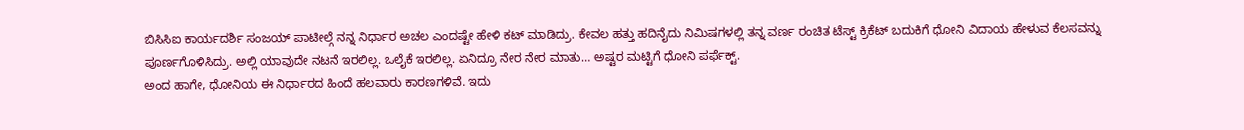ಬಿಸಿಸಿಐ ಕಾರ್ಯದರ್ಶಿ ಸಂಜಯ್ ಪಾಟೀಲ್ಗೆ ನನ್ನ ನಿರ್ಧಾರ ಅಚಲ ಎಂದಷ್ಟೇ ಹೇಳಿ ಕಟ್ ಮಾಡಿದ್ರು. ಕೇವಲ ಹತ್ತು ಹದಿನೈದು ನಿಮಿಷಗಳಲ್ಲಿ ತನ್ನ ವರ್ಣ ರಂಚಿತ ಟೆಸ್ಟ್ ಕ್ರಿಕೆಟ್ ಬದುಕಿಗೆ ಧೋನಿ ವಿದಾಯ ಹೇಳುವ ಕೆಲಸವನ್ನು ಪೂರ್ಣಗೊಳಿಸಿದ್ರು. ಅಲ್ಲಿ ಯಾವುದೇ ನಟನೆ ಇರಲಿಲ್ಲ. ಒಲೈಕೆ ಇರಲಿಲ್ಲ. ಏನಿದ್ರೂ ನೇರ ನೇರ ಮಾತು… ಅಷ್ಟರ ಮಟ್ಟಿಗೆ ಧೋನಿ ಪರ್ಫೆಕ್ಟ್.
ಅಂದ ಹಾಗೇ, ಧೋನಿಯ ಈ ನಿರ್ಧಾರದ ಹಿಂದೆ ಹಲವಾರು ಕಾರಣಗಳಿವೆ. ಇದು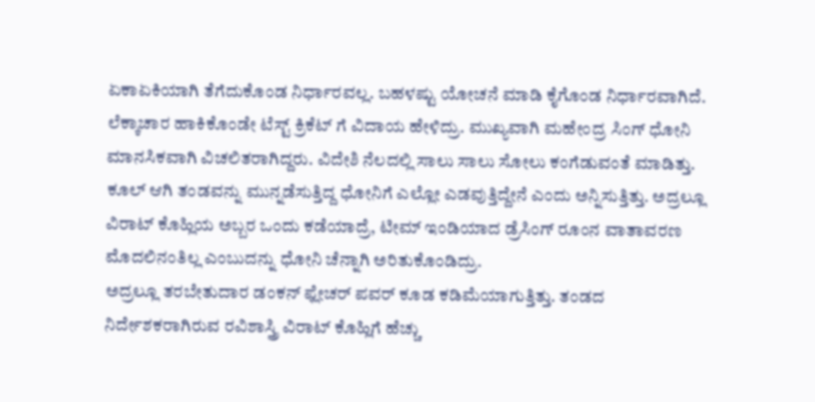ಏಕಾಏಕಿಯಾಗಿ ತೆಗೆದುಕೊಂಡ ನಿರ್ಧಾರವಲ್ಲ. ಬಹಳಷ್ಟು ಯೋಚನೆ ಮಾಡಿ ಕೈಗೊಂಡ ನಿರ್ಧಾರವಾಗಿದೆ. ಲೆಕ್ಕಾಚಾರ ಹಾಕಿಕೊಂಡೇ ಟೆಸ್ಟ್ ಕ್ರಿಕೆಟ್ ಗೆ ವಿದಾಯ ಹೇಳಿದ್ರು. ಮುಖ್ಯವಾಗಿ ಮಹೇಂದ್ರ ಸಿಂಗ್ ಧೋನಿ ಮಾನಸಿಕವಾಗಿ ವಿಚಲಿತರಾಗಿದ್ದರು. ವಿದೇಶಿ ನೆಲದಲ್ಲಿ ಸಾಲು ಸಾಲು ಸೋಲು ಕಂಗೆಡುವಂತೆ ಮಾಡಿತ್ತು. ಕೂಲ್ ಆಗಿ ತಂಡವನ್ನು ಮುನ್ನಡೆಸುತ್ತಿದ್ದ ಧೋನಿಗೆ ಎಲ್ಲೋ ಎಡವುತ್ತಿದ್ದೇನೆ ಎಂದು ಅನ್ನಿಸುತ್ತಿತ್ತು. ಅದ್ರಲ್ಲೂ ವಿರಾಟ್ ಕೊಹ್ಲಿಯ ಅಬ್ಬರ ಒಂದು ಕಡೆಯಾದ್ರೆ, ಟೀಮ್ ಇಂಡಿಯಾದ ಡ್ರೆಸಿಂಗ್ ರೂಂನ ವಾತಾವರಣ ಮೊದಲಿನಂತಿಲ್ಲ ಎಂಬುದನ್ನು ಧೋನಿ ಚೆನ್ನಾಗಿ ಅರಿತುಕೊಂಡಿದ್ರು.
ಅದ್ರಲ್ಲೂ ತರಬೇತುದಾರ ಡಂಕನ್ ಫ್ಲೇಚರ್ ಪವರ್ ಕೂಡ ಕಡಿಮೆಯಾಗುತ್ತಿತ್ತು. ತಂಡದ ನಿರ್ದೇಶಕರಾಗಿರುವ ರವಿಶಾಸ್ತ್ರಿ ವಿರಾಟ್ ಕೊಹ್ಲಿಗೆ ಹೆಚ್ಚು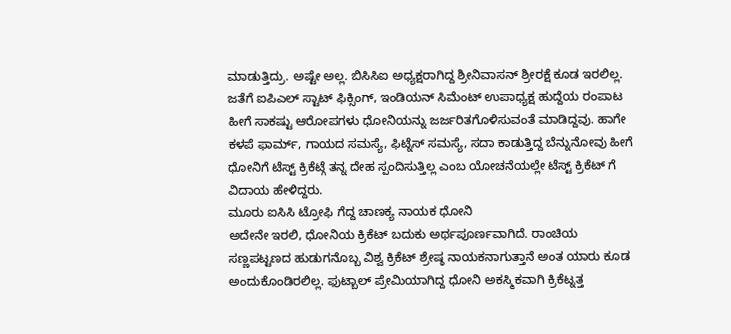ಮಾಡುತ್ತಿದ್ರು. ಅಷ್ಟೇ ಅಲ್ಲ. ಬಿಸಿಸಿಐ ಅಧ್ಯಕ್ಷರಾಗಿದ್ದ ಶ್ರೀನಿವಾಸನ್ ಶ್ರೀರಕ್ಷೆ ಕೂಡ ಇರಲಿಲ್ಲ. ಜತೆಗೆ ಐಪಿಎಲ್ ಸ್ಟಾಟ್ ಫಿಕ್ಸಿಂಗ್, ಇಂಡಿಯನ್ ಸಿಮೆಂಟ್ ಉಪಾಧ್ಯಕ್ಷ ಹುದ್ದೆಯ ರಂಪಾಟ ಹೀಗೆ ಸಾಕಷ್ಟು ಆರೋಪಗಳು ಧೋನಿಯನ್ನು ಜರ್ಜರಿತಗೊಳಿಸುವಂತೆ ಮಾಡಿದ್ದವು. ಹಾಗೇ ಕಳಪೆ ಫಾರ್ಮ್, ಗಾಯದ ಸಮಸ್ಯೆ, ಫಿಟ್ನೆಸ್ ಸಮಸ್ಯೆ, ಸದಾ ಕಾಡುತ್ತಿದ್ದ ಬೆನ್ನುನೋವು ಹೀಗೆ ಧೋನಿಗೆ ಟೆಸ್ಟ್ ಕ್ರಿಕೆಟ್ಗೆ ತನ್ನ ದೇಹ ಸ್ಪಂದಿಸುತ್ತಿಲ್ಲ ಎಂಬ ಯೋಚನೆಯಲ್ಲೇ ಟೆಸ್ಟ್ ಕ್ರಿಕೆಟ್ ಗೆ ವಿದಾಯ ಹೇಳಿದ್ದರು.
ಮೂರು ಐಸಿಸಿ ಟ್ರೋಫಿ ಗೆದ್ದ ಚಾಣಕ್ಯ ನಾಯಕ ಧೋನಿ
ಅದೇನೇ ಇರಲಿ, ಧೋನಿಯ ಕ್ರಿಕೆಟ್ ಬದುಕು ಅರ್ಥಪೂರ್ಣವಾಗಿದೆ. ರಾಂಚಿಯ ಸಣ್ಣಪಟ್ಟಣದ ಹುಡುಗನೊಬ್ಬ ವಿಶ್ವ ಕ್ರಿಕೆಟ್ ಶ್ರೇಷ್ಠ ನಾಯಕನಾಗುತ್ತಾನೆ ಅಂತ ಯಾರು ಕೂಡ ಅಂದುಕೊಂಡಿರಲಿಲ್ಲ. ಫುಟ್ಬಾಲ್ ಪ್ರೇಮಿಯಾಗಿದ್ದ ಧೋನಿ ಅಕಸ್ಮಿಕವಾಗಿ ಕ್ರಿಕೆಟ್ನತ್ತ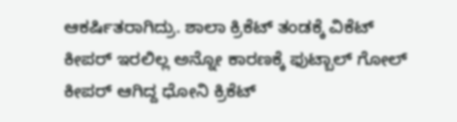ಆಕರ್ಷಿತರಾಗಿದ್ರು. ಶಾಲಾ ಕ್ರಿಕೆಟ್ ತಂಡಕ್ಕೆ ವಿಕೆಟ್ ಕೀಪರ್ ಇರಲಿಲ್ಲ ಅನ್ನೋ ಕಾರಣಕ್ಕೆ ಫುಟ್ಬಾಲ್ ಗೋಲ್ ಕೀಪರ್ ಆಗಿದ್ದ ಧೋನಿ ಕ್ರಿಕೆಟ್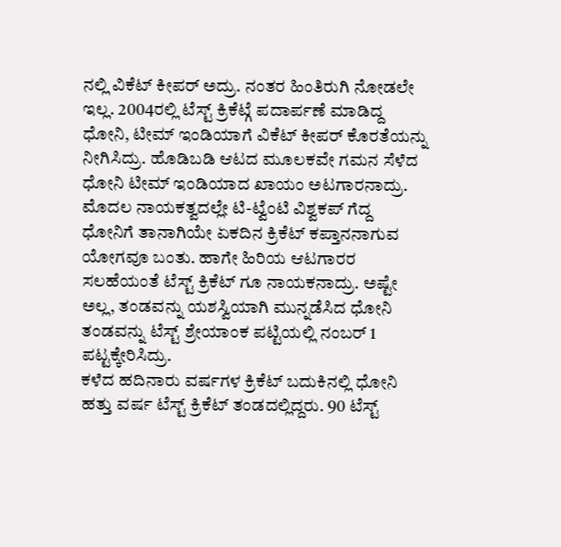ನಲ್ಲಿ ವಿಕೆಟ್ ಕೀಪರ್ ಅದ್ರು. ನಂತರ ಹಿಂತಿರುಗಿ ನೋಡಲೇ ಇಲ್ಲ. 2004ರಲ್ಲಿ ಟೆಸ್ಟ್ ಕ್ರಿಕೆಟ್ಗೆ ಪದಾರ್ಪಣೆ ಮಾಡಿದ್ದ ಧೋನಿ, ಟೀಮ್ ಇಂಡಿಯಾಗೆ ವಿಕೆಟ್ ಕೀಪರ್ ಕೊರತೆಯನ್ನು ನೀಗಿಸಿದ್ರು. ಹೊಡಿಬಡಿ ಆಟದ ಮೂಲಕವೇ ಗಮನ ಸೆಳೆದ ಧೋನಿ ಟೀಮ್ ಇಂಡಿಯಾದ ಖಾಯಂ ಅಟಗಾರನಾದ್ರು. ಮೊದಲ ನಾಯಕತ್ವದಲ್ಲೇ ಟಿ-ಟ್ವೆಂಟಿ ವಿಶ್ವಕಪ್ ಗೆದ್ದ ಧೋನಿಗೆ ತಾನಾಗಿಯೇ ಏಕದಿನ ಕ್ರಿಕೆಟ್ ಕಪ್ತಾನನಾಗುವ ಯೋಗವೂ ಬಂತು. ಹಾಗೇ ಹಿರಿಯ ಆಟಗಾರರ ಸಲಹೆಯಂತೆ ಟೆಸ್ಟ್ ಕ್ರಿಕೆಟ್ ಗೂ ನಾಯಕನಾದ್ರು. ಅಷ್ಟೇ ಅಲ್ಲ, ತಂಡವನ್ನು ಯಶಸ್ವಿಯಾಗಿ ಮುನ್ನಡೆಸಿದ ಧೋನಿ ತಂಡವನ್ನು ಟೆಸ್ಟ್ ಶ್ರೇಯಾಂಕ ಪಟ್ಟಿಯಲ್ಲಿ ನಂಬರ್ 1 ಪಟ್ಟಕ್ಕೇರಿಸಿದ್ರು.
ಕಳೆದ ಹದಿನಾರು ವರ್ಷಗಳ ಕ್ರಿಕೆಟ್ ಬದುಕಿನಲ್ಲಿ ಧೋನಿ ಹತ್ತು ವರ್ಷ ಟೆಸ್ಟ್ ಕ್ರಿಕೆಟ್ ತಂಡದಲ್ಲಿದ್ದರು. 90 ಟೆಸ್ಟ್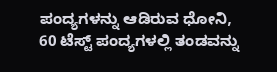ಪಂದ್ಯಗಳನ್ನು ಆಡಿರುವ ಧೋನಿ, 60 ಟೆಸ್ಟ್ ಪಂದ್ಯಗಳಲ್ಲಿ ತಂಡವನ್ನು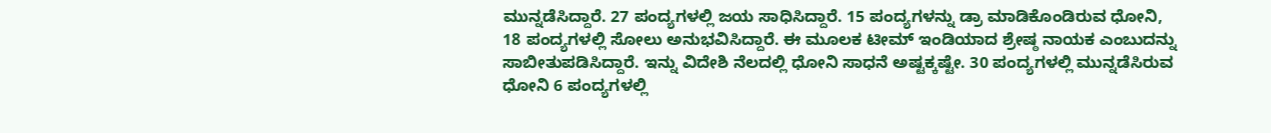ಮುನ್ನಡೆಸಿದ್ದಾರೆ. 27 ಪಂದ್ಯಗಳಲ್ಲಿ ಜಯ ಸಾಧಿಸಿದ್ದಾರೆ. 15 ಪಂದ್ಯಗಳನ್ನು ಡ್ರಾ ಮಾಡಿಕೊಂಡಿರುವ ಧೋನಿ, 18 ಪಂದ್ಯಗಳಲ್ಲಿ ಸೋಲು ಅನುಭವಿಸಿದ್ದಾರೆ. ಈ ಮೂಲಕ ಟೀಮ್ ಇಂಡಿಯಾದ ಶ್ರೇಷ್ಠ ನಾಯಕ ಎಂಬುದನ್ನು ಸಾಬೀತುಪಡಿಸಿದ್ದಾರೆ. ಇನ್ನು ವಿದೇಶಿ ನೆಲದಲ್ಲಿ ಧೋನಿ ಸಾಧನೆ ಅಷ್ಟಕ್ಕಷ್ಟೇ. 30 ಪಂದ್ಯಗಳಲ್ಲಿ ಮುನ್ನಡೆಸಿರುವ ಧೋನಿ 6 ಪಂದ್ಯಗಳಲ್ಲಿ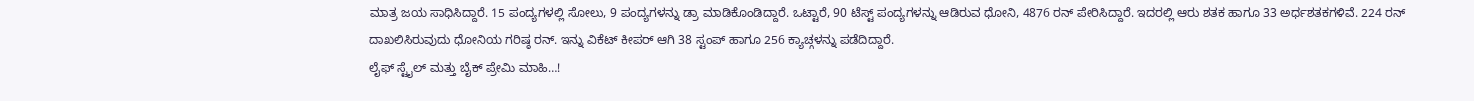ಮಾತ್ರ ಜಯ ಸಾಧಿಸಿದ್ದಾರೆ. 15 ಪಂದ್ಯಗಳಲ್ಲಿ ಸೋಲು, 9 ಪಂದ್ಯಗಳನ್ನು ಡ್ರಾ ಮಾಡಿಕೊಂಡಿದ್ದಾರೆ. ಒಟ್ಟಾರೆ, 90 ಟೆಸ್ಟ್ ಪಂದ್ಯಗಳನ್ನು ಆಡಿರುವ ಧೋನಿ, 4876 ರನ್ ಪೇರಿಸಿದ್ದಾರೆ. ಇದರಲ್ಲಿ ಆರು ಶತಕ ಹಾಗೂ 33 ಅರ್ಧಶತಕಗಳಿವೆ. 224 ರನ್ ದಾಖಲಿಸಿರುವುದು ಧೋನಿಯ ಗರಿಷ್ಠ ರನ್. ಇನ್ನು ವಿಕೆಟ್ ಕೀಪರ್ ಆಗಿ 38 ಸ್ಟಂಪ್ ಹಾಗೂ 256 ಕ್ಯಾಚ್ಗಳನ್ನು ಪಡೆದಿದ್ದಾರೆ.
ಲೈಫ್ ಸ್ಟೈಲ್ ಮತ್ತು ಬೈಕ್ ಪ್ರೇಮಿ ಮಾಹಿ…!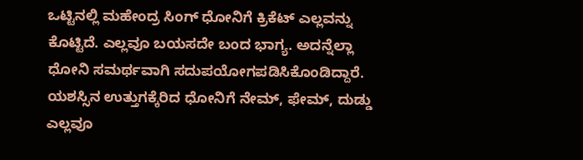ಒಟ್ಟಿನಲ್ಲಿ ಮಹೇಂದ್ರ ಸಿಂಗ್ ಧೋನಿಗೆ ಕ್ರಿಕೆಟ್ ಎಲ್ಲವನ್ನು ಕೊಟ್ಟಿದೆ. ಎಲ್ಲವೂ ಬಯಸದೇ ಬಂದ ಭಾಗ್ಯ. ಅದನ್ನೆಲ್ಲಾ ಧೋನಿ ಸಮರ್ಥವಾಗಿ ಸದುಪಯೋಗಪಡಿಸಿಕೊಂಡಿದ್ದಾರೆ. ಯಶಸ್ಸಿನ ಉತ್ತುಗಕ್ಕೆರಿದ ಧೋನಿಗೆ ನೇಮ್, ಫೇಮ್, ದುಡ್ಡು ಎಲ್ಲವೂ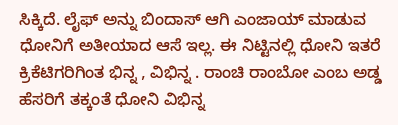ಸಿಕ್ಕಿದೆ. ಲೈಫ್ ಅನ್ನು ಬಿಂದಾಸ್ ಆಗಿ ಎಂಜಾಯ್ ಮಾಡುವ ಧೋನಿಗೆ ಅತೀಯಾದ ಆಸೆ ಇಲ್ಲ. ಈ ನಿಟ್ಟಿನಲ್ಲಿ ಧೋನಿ ಇತರೆ ಕ್ರಿಕೆಟಿಗರಿಗಿಂತ ಭಿನ್ನ , ವಿಭಿನ್ನ . ರಾಂಚಿ ರಾಂಬೋ ಎಂಬ ಅಡ್ಡ ಹೆಸರಿಗೆ ತಕ್ಕಂತೆ ಧೋನಿ ವಿಭಿನ್ನ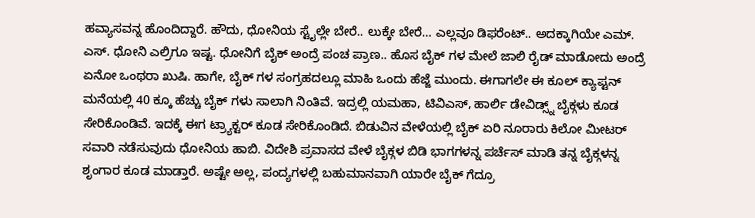ಹವ್ಯಾಸವನ್ನ ಹೊಂದಿದ್ದಾರೆ. ಹೌದು, ಧೋನಿಯ ಸ್ಟೈಲ್ಲೇ ಬೇರೆ.. ಲುಕ್ಕೇ ಬೇರೆ… ಎಲ್ಲವೂ ಡಿಫರೆಂಟ್.. ಅದಕ್ಕಾಗಿಯೇ ಎಮ್. ಎಸ್. ಧೋನಿ ಎಲ್ರಿಗೂ ಇಷ್ಟ. ಧೋನಿಗೆ ಬೈಕ್ ಅಂದ್ರೆ ಪಂಚ ಪ್ರಾಣ.. ಹೊಸ ಬೈಕ್ ಗಳ ಮೇಲೆ ಜಾಲಿ ರೈಡ್ ಮಾಡೋದು ಅಂದ್ರೆ ಏನೋ ಒಂಥರಾ ಖುಷಿ. ಹಾಗೇ, ಬೈಕ್ ಗಳ ಸಂಗ್ರಹದಲ್ಲೂ ಮಾಹಿ ಒಂದು ಹೆಜ್ಜೆ ಮುಂದು. ಈಗಾಗಲೇ ಈ ಕೂಲ್ ಕ್ಯಾಪ್ಟನ್ ಮನೆಯಲ್ಲಿ 40 ಕ್ಕೂ ಹೆಚ್ಚು ಬೈಕ್ ಗಳು ಸಾಲಾಗಿ ನಿಂತಿವೆ. ಇದ್ರಲ್ಲಿ ಯಮಹಾ, ಟಿವಿಎಸ್, ಹಾರ್ಲಿ ಡೇವಿಡ್ಸ್ನ್ ಬೈಕ್ಗಳು ಕೂಡ ಸೇರಿಕೊಂಡಿವೆ. ಇದಕ್ಕೆ ಈಗ ಟ್ರ್ಯಾಕ್ಟರ್ ಕೂಡ ಸೇರಿಕೊಂಡಿದೆ. ಬಿಡುವಿನ ವೇಳೆಯಲ್ಲಿ ಬೈಕ್ ಏರಿ ನೂರಾರು ಕಿಲೋ ಮೀಟರ್ ಸವಾರಿ ನಡೆಸುವುದು ಧೋನಿಯ ಹಾಬಿ. ವಿದೇಶಿ ಪ್ರವಾಸದ ವೇಳೆ ಬೈಕ್ಗಳ ಬಿಡಿ ಭಾಗಗಳನ್ನ ಪರ್ಚೆಸ್ ಮಾಡಿ ತನ್ನ ಬೈಕ್ಗಳನ್ನ ಶೃಂಗಾರ ಕೂಡ ಮಾಡ್ತಾರೆ. ಅಷ್ಟೇ ಅಲ್ಲ, ಪಂದ್ಯಗಳಲ್ಲಿ ಬಹುಮಾನವಾಗಿ ಯಾರೇ ಬೈಕ್ ಗೆದ್ರೂ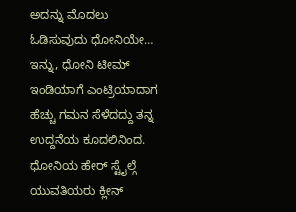ಅದನ್ನು ಮೊದಲು ಓಡಿಸುವುದು ಧೋನಿಯೇ…
ಇನ್ನು, ಧೋನಿ ಟೀಮ್ ಇಂಡಿಯಾಗೆ ಎಂಟ್ರಿಯಾದಾಗ ಹೆಚ್ಚು ಗಮನ ಸೆಳೆದದ್ದು ತನ್ನ ಉದ್ದನೆಯ ಕೂದಲಿನಿಂದ. ಧೋನಿಯ ಹೇರ್ ಸ್ಟೈಲ್ಗೆ ಯುವತಿಯರು ಕ್ಲೀನ್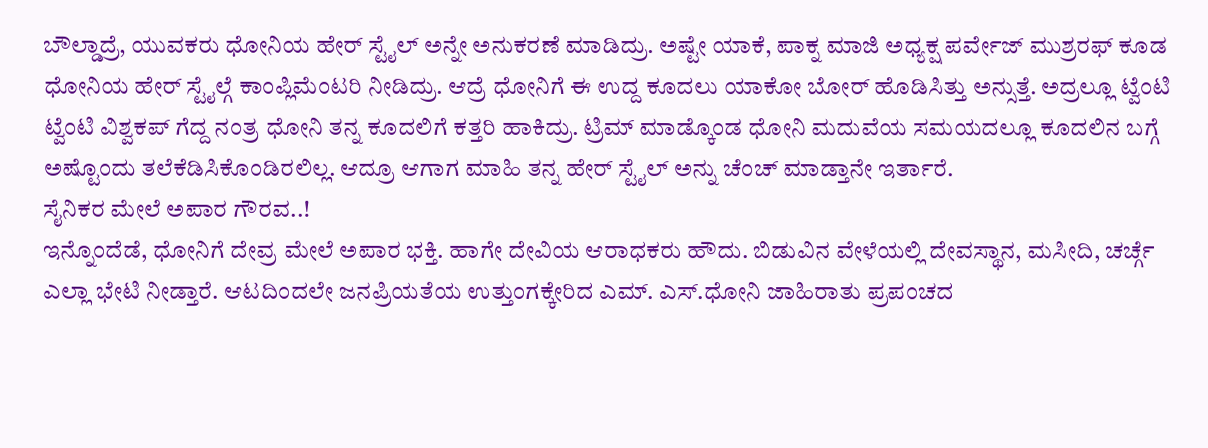ಬೌಲ್ಡಾದ್ರೆ, ಯುವಕರು ಧೋನಿಯ ಹೇರ್ ಸ್ಟೈಲ್ ಅನ್ನೇ ಅನುಕರಣೆ ಮಾಡಿದ್ರು. ಅಷ್ಟೇ ಯಾಕೆ, ಪಾಕ್ನ ಮಾಜಿ ಅಧ್ಯಕ್ಷ ಪರ್ವೇಜ್ ಮುಶ್ರರಫ್ ಕೂಡ ಧೋನಿಯ ಹೇರ್ ಸ್ಟೈಲ್ಗೆ ಕಾಂಪ್ಲಿಮೆಂಟರಿ ನೀಡಿದ್ರು. ಆದ್ರೆ ಧೋನಿಗೆ ಈ ಉದ್ದ ಕೂದಲು ಯಾಕೋ ಬೋರ್ ಹೊಡಿಸಿತ್ತು ಅನ್ಸುತ್ತೆ. ಅದ್ರಲ್ಲೂ ಟ್ವೆಂಟಿ ಟ್ವೆಂಟಿ ವಿಶ್ವಕಪ್ ಗೆದ್ದ ನಂತ್ರ ಧೋನಿ ತನ್ನ ಕೂದಲಿಗೆ ಕತ್ತರಿ ಹಾಕಿದ್ರು. ಟ್ರಿಮ್ ಮಾಡ್ಕೊಂಡ ಧೋನಿ ಮದುವೆಯ ಸಮಯದಲ್ಲೂ ಕೂದಲಿನ ಬಗ್ಗೆ ಅಷ್ಟೊಂದು ತಲೆಕೆಡಿಸಿಕೊಂಡಿರಲಿಲ್ಲ. ಆದ್ರೂ ಆಗಾಗ ಮಾಹಿ ತನ್ನ ಹೇರ್ ಸ್ಟೈಲ್ ಅನ್ನು ಚೆಂಚ್ ಮಾಡ್ತಾನೇ ಇರ್ತಾರೆ.
ಸೈನಿಕರ ಮೇಲೆ ಅಪಾರ ಗೌರವ..!
ಇನ್ನೊಂದೆಡೆ, ಧೋನಿಗೆ ದೇವ್ರ ಮೇಲೆ ಅಪಾರ ಭಕ್ತಿ. ಹಾಗೇ ದೇವಿಯ ಆರಾಧಕರು ಹೌದು. ಬಿಡುವಿನ ವೇಳೆಯಲ್ಲಿ ದೇವಸ್ಥಾನ, ಮಸೀದಿ, ಚರ್ಚ್ಗೆ ಎಲ್ಲಾ ಭೇಟಿ ನೀಡ್ತಾರೆ. ಆಟದಿಂದಲೇ ಜನಪ್ರಿಯತೆಯ ಉತ್ತುಂಗಕ್ಕೇರಿದ ಎಮ್. ಎಸ್.ಧೋನಿ ಜಾಹಿರಾತು ಪ್ರಪಂಚದ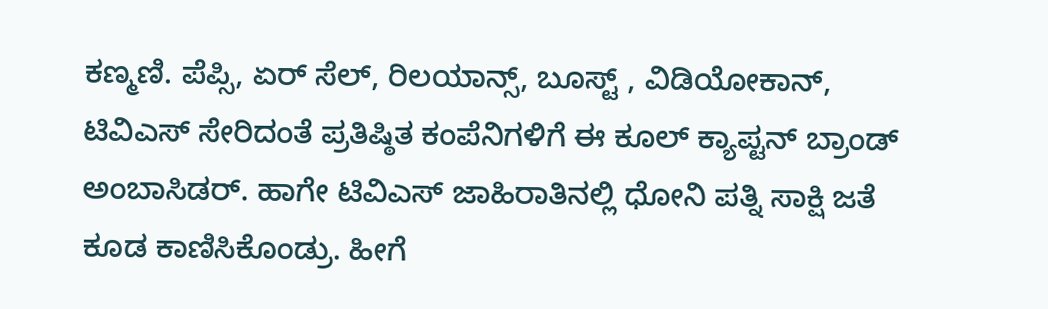ಕಣ್ಮಣಿ. ಪೆಪ್ಸಿ, ಏರ್ ಸೆಲ್, ರಿಲಯಾನ್ಸ್, ಬೂಸ್ಟ್ , ವಿಡಿಯೋಕಾನ್, ಟಿವಿಎಸ್ ಸೇರಿದಂತೆ ಪ್ರತಿಷ್ಠಿತ ಕಂಪೆನಿಗಳಿಗೆ ಈ ಕೂಲ್ ಕ್ಯಾಪ್ಟನ್ ಬ್ರಾಂಡ್ ಅಂಬಾಸಿಡರ್. ಹಾಗೇ ಟಿವಿಎಸ್ ಜಾಹಿರಾತಿನಲ್ಲಿ ಧೋನಿ ಪತ್ನಿ ಸಾಕ್ಷಿ ಜತೆ ಕೂಡ ಕಾಣಿಸಿಕೊಂಡ್ರು. ಹೀಗೆ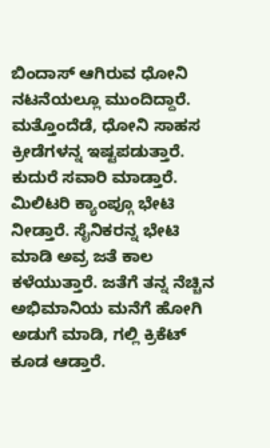ಬಿಂದಾಸ್ ಆಗಿರುವ ಧೋನಿ ನಟನೆಯಲ್ಲೂ ಮುಂದಿದ್ದಾರೆ. ಮತ್ತೊಂದೆಡೆ, ಧೋನಿ ಸಾಹಸ ಕ್ರೀಡೆಗಳನ್ನ ಇಷ್ಟಪಡುತ್ತಾರೆ. ಕುದುರೆ ಸವಾರಿ ಮಾಡ್ತಾರೆ. ಮಿಲಿಟರಿ ಕ್ಯಾಂಪ್ಗೂ ಭೇಟಿ ನೀಡ್ತಾರೆ. ಸೈನಿಕರನ್ನ ಭೇಟಿ ಮಾಡಿ ಅವ್ರ ಜತೆ ಕಾಲ ಕಳೆಯುತ್ತಾರೆ. ಜತೆಗೆ ತನ್ನ ನೆಚ್ಚಿನ ಅಭಿಮಾನಿಯ ಮನೆಗೆ ಹೋಗಿ ಅಡುಗೆ ಮಾಡಿ, ಗಲ್ಲಿ ಕ್ರಿಕೆಟ್ ಕೂಡ ಆಡ್ತಾರೆ.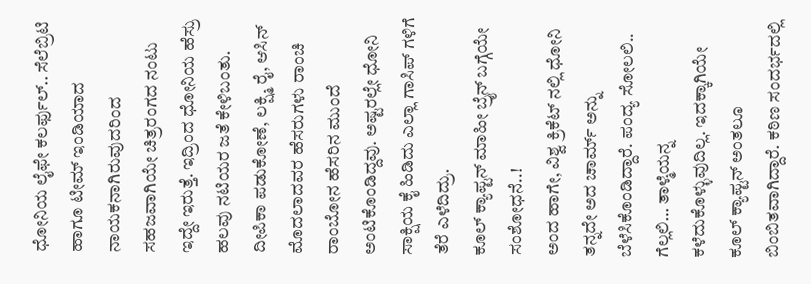ಧೋನಿಯ ಲೈಫೇ ಕಲರ್ಫುಲ್.. ಸೆಲೆಬ್ರಿಟಿ ಹಾಗೂ ಟೀಮ್ ಇಂಡಿಯಾದ ನಾಯಕನಾಗಿರುವುದರಿಂದ ಸಹಜವಾಗಿಯೇ ಚಿತ್ರರಂಗದ ನಂಟು ಇದ್ದೇ ಇರುತ್ತೆ. ಇದ್ರಿಂದ ಧೋನಿಯ ಹೆಸ್ರು ಹಲವು ನಟಿಯರ ಜತೆ ಕೇಳಿಬಂತು. ದೀಪಿಕಾ ಪಡುಕೋಣೆ, ಲಕ್ಷ್ಮಿ ರೈ, ಆಸಿನ್ ಮೊದಲಾದವರ ಹೆಸರುಗಳು ರಾಂಚಿ ರಾಂಬೋನ ಹೆಸರಿನ ಮುಂದೆ ಅಂಟಿಕೊಂಡಿದ್ದವು. ಅಷ್ಟರಲ್ಲೇ ಧೋನಿ ಸಾಕ್ಷಿಯ ಕೈ ಹಿಡಿದು ಎಲ್ಲಾ ಗಾಸಿಪ್ ಗಳಿಗೆ ತೆರೆ ಎಳೆದಿದ್ರು.
ಕೂಲ್ ಕ್ಯಾಪ್ಟನ್ ಮಾಹೀ ಬ್ರೈನ್ ಬಗ್ಗೆಯೇ ಸಂಶೋಧನೆ..!
ಅಂದ ಹಾಗೇ, ವಿಶ್ವ ಕ್ರಿಕೆಟ್ ನಲ್ಲಿ ಧೋನಿ ತನ್ನದೇ ಅದ ಚಾರ್ಮ್ ಅನ್ನು ಬೆಳೆಸಿಕೊಂಡಿದ್ದಾರೆ. ಪಂದ್ಯ ಸೋಲಲಿ.. ಗೆಲ್ಲಲಿ… ತಾಳ್ಮೆಯನ್ನ ಕಳೆದುಕೊಳ್ಳುವುದಿಲ್ಲ. ಇದಕ್ಕಾಗಿಯೇ ಕೂಲ್ ಕ್ಯಾಪ್ಟನ್ ಅಂತಲೂ ಬಿಂಬಿತವಾಗಿದ್ದಾರೆ. ಕಠಿಣ ಸಂದರ್ಭದಲ್ಲಿ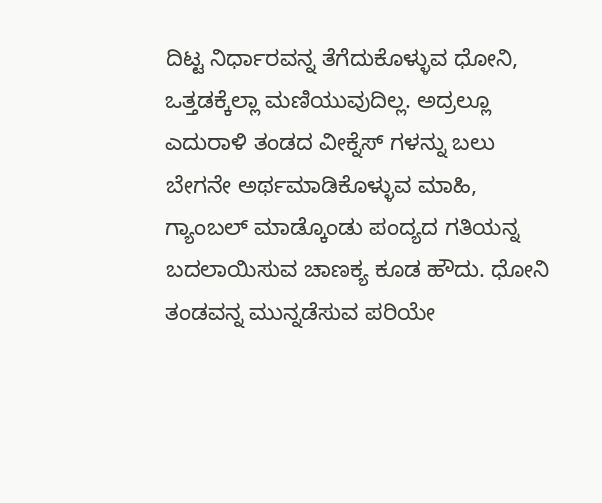ದಿಟ್ಟ ನಿರ್ಧಾರವನ್ನ ತೆಗೆದುಕೊಳ್ಳುವ ಧೋನಿ, ಒತ್ತಡಕ್ಕೆಲ್ಲಾ ಮಣಿಯುವುದಿಲ್ಲ. ಅದ್ರಲ್ಲೂ ಎದುರಾಳಿ ತಂಡದ ವೀಕ್ನೆಸ್ ಗಳನ್ನು ಬಲು ಬೇಗನೇ ಅರ್ಥಮಾಡಿಕೊಳ್ಳುವ ಮಾಹಿ, ಗ್ಯಾಂಬಲ್ ಮಾಡ್ಕೊಂಡು ಪಂದ್ಯದ ಗತಿಯನ್ನ ಬದಲಾಯಿಸುವ ಚಾಣಕ್ಯ ಕೂಡ ಹೌದು. ಧೋನಿ ತಂಡವನ್ನ ಮುನ್ನಡೆಸುವ ಪರಿಯೇ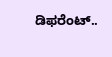ಡಿಫರೆಂಟ್..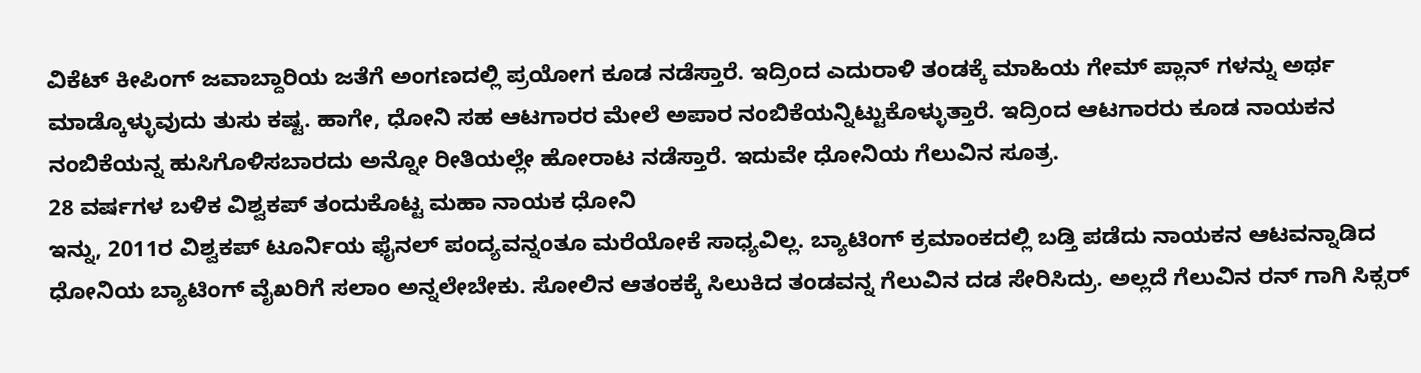ವಿಕೆಟ್ ಕೀಪಿಂಗ್ ಜವಾಬ್ದಾರಿಯ ಜತೆಗೆ ಅಂಗಣದಲ್ಲಿ ಪ್ರಯೋಗ ಕೂಡ ನಡೆಸ್ತಾರೆ. ಇದ್ರಿಂದ ಎದುರಾಳಿ ತಂಡಕ್ಕೆ ಮಾಹಿಯ ಗೇಮ್ ಪ್ಲಾನ್ ಗಳನ್ನು ಅರ್ಥ ಮಾಡ್ಕೊಳ್ಳುವುದು ತುಸು ಕಷ್ಟ. ಹಾಗೇ, ಧೋನಿ ಸಹ ಆಟಗಾರರ ಮೇಲೆ ಅಪಾರ ನಂಬಿಕೆಯನ್ನಿಟ್ಟುಕೊಳ್ಳುತ್ತಾರೆ. ಇದ್ರಿಂದ ಆಟಗಾರರು ಕೂಡ ನಾಯಕನ ನಂಬಿಕೆಯನ್ನ ಹುಸಿಗೊಳಿಸಬಾರದು ಅನ್ನೋ ರೀತಿಯಲ್ಲೇ ಹೋರಾಟ ನಡೆಸ್ತಾರೆ. ಇದುವೇ ಧೋನಿಯ ಗೆಲುವಿನ ಸೂತ್ರ.
28 ವರ್ಷಗಳ ಬಳಿಕ ವಿಶ್ವಕಪ್ ತಂದುಕೊಟ್ಟ ಮಹಾ ನಾಯಕ ಧೋನಿ
ಇನ್ನು, 2011ರ ವಿಶ್ವಕಪ್ ಟೂರ್ನಿಯ ಫೈನಲ್ ಪಂದ್ಯವನ್ನಂತೂ ಮರೆಯೋಕೆ ಸಾಧ್ಯವಿಲ್ಲ. ಬ್ಯಾಟಿಂಗ್ ಕ್ರಮಾಂಕದಲ್ಲಿ ಬಡ್ತಿ ಪಡೆದು ನಾಯಕನ ಆಟವನ್ನಾಡಿದ ಧೋನಿಯ ಬ್ಯಾಟಿಂಗ್ ವೈಖರಿಗೆ ಸಲಾಂ ಅನ್ನಲೇಬೇಕು. ಸೋಲಿನ ಆತಂಕಕ್ಕೆ ಸಿಲುಕಿದ ತಂಡವನ್ನ ಗೆಲುವಿನ ದಡ ಸೇರಿಸಿದ್ರು. ಅಲ್ಲದೆ ಗೆಲುವಿನ ರನ್ ಗಾಗಿ ಸಿಕ್ಸರ್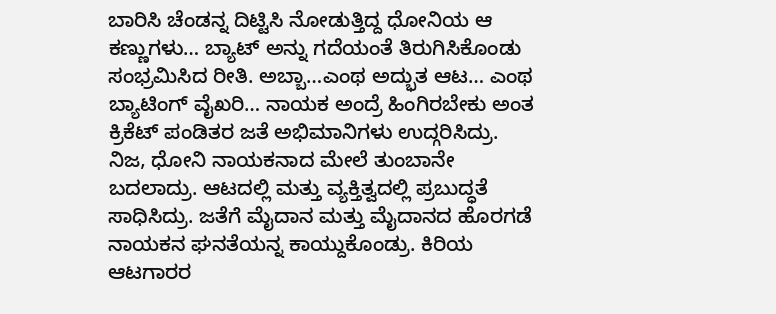ಬಾರಿಸಿ ಚೆಂಡನ್ನ ದಿಟ್ಟಿಸಿ ನೋಡುತ್ತಿದ್ದ ಧೋನಿಯ ಆ ಕಣ್ಣುಗಳು… ಬ್ಯಾಟ್ ಅನ್ನು ಗದೆಯಂತೆ ತಿರುಗಿಸಿಕೊಂಡು ಸಂಭ್ರಮಿಸಿದ ರೀತಿ. ಅಬ್ಬಾ…ಎಂಥ ಅದ್ಭುತ ಆಟ… ಎಂಥ ಬ್ಯಾಟಿಂಗ್ ವೈಖರಿ… ನಾಯಕ ಅಂದ್ರೆ ಹಿಂಗಿರಬೇಕು ಅಂತ ಕ್ರಿಕೆಟ್ ಪಂಡಿತರ ಜತೆ ಅಭಿಮಾನಿಗಳು ಉದ್ಗರಿಸಿದ್ರು.
ನಿಜ, ಧೋನಿ ನಾಯಕನಾದ ಮೇಲೆ ತುಂಬಾನೇ ಬದಲಾದ್ರು. ಆಟದಲ್ಲಿ ಮತ್ತು ವ್ಯಕ್ತಿತ್ವದಲ್ಲಿ ಪ್ರಬುದ್ಧತೆ ಸಾಧಿಸಿದ್ರು. ಜತೆಗೆ ಮೈದಾನ ಮತ್ತು ಮೈದಾನದ ಹೊರಗಡೆ ನಾಯಕನ ಘನತೆಯನ್ನ ಕಾಯ್ದುಕೊಂಡ್ರು. ಕಿರಿಯ ಆಟಗಾರರ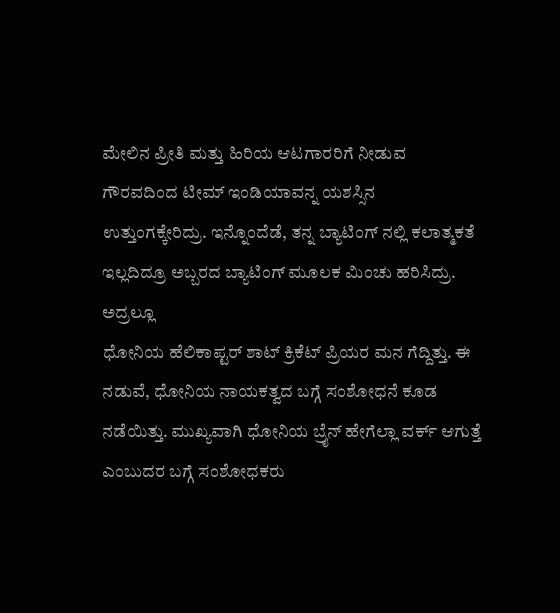ಮೇಲಿನ ಪ್ರೀತಿ ಮತ್ತು ಹಿರಿಯ ಆಟಗಾರರಿಗೆ ನೀಡುವ ಗೌರವದಿಂದ ಟೀಮ್ ಇಂಡಿಯಾವನ್ನ ಯಶಸ್ಸಿನ ಉತ್ತುಂಗಕ್ಕೇರಿದ್ರು. ಇನ್ನೊಂದೆಡೆ, ತನ್ನ ಬ್ಯಾಟಿಂಗ್ ನಲ್ಲಿ ಕಲಾತ್ಮಕತೆ ಇಲ್ಲದಿದ್ರೂ ಅಬ್ಬರದ ಬ್ಯಾಟಿಂಗ್ ಮೂಲಕ ಮಿಂಚು ಹರಿಸಿದ್ರು. ಅದ್ರಲ್ಲೂ
ಧೋನಿಯ ಹೆಲಿಕಾಪ್ಟರ್ ಶಾಟ್ ಕ್ರಿಕೆಟ್ ಪ್ರಿಯರ ಮನ ಗೆದ್ದಿತ್ತು. ಈ ನಡುವೆ, ಧೋನಿಯ ನಾಯಕತ್ವದ ಬಗ್ಗೆ ಸಂಶೋಧನೆ ಕೂಡ ನಡೆಯಿತ್ತು. ಮುಖ್ಯವಾಗಿ ಧೋನಿಯ ಬ್ರೈನ್ ಹೇಗೆಲ್ಲಾ ವರ್ಕ್ ಆಗುತ್ತೆ ಎಂಬುದರ ಬಗ್ಗೆ ಸಂಶೋಧಕರು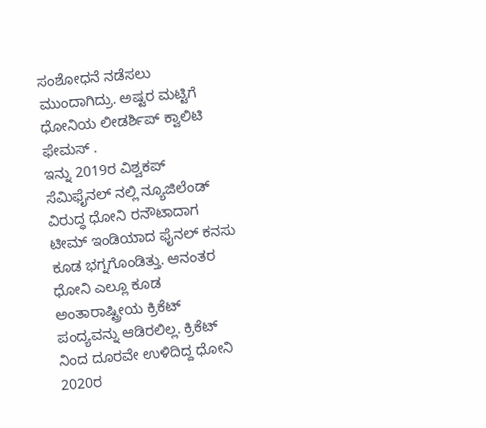ಸಂಶೋಧನೆ ನಡೆಸಲು ಮುಂದಾಗಿದ್ರು. ಅಷ್ಟರ ಮಟ್ಟಿಗೆ ಧೋನಿಯ ಲೀಡರ್ಶಿಪ್ ಕ್ವಾಲಿಟಿ ಫೇಮಸ್ .
ಇನ್ನು 2019ರ ವಿಶ್ವಕಪ್ ಸೆಮಿಫೈನಲ್ ನಲ್ಲಿ ನ್ಯೂಜಿಲೆಂಡ್ ವಿರುದ್ಧ ಧೋನಿ ರನೌಟಾದಾಗ ಟೀಮ್ ಇಂಡಿಯಾದ ಫೈನಲ್ ಕನಸು ಕೂಡ ಭಗ್ನಗೊಂಡಿತ್ತು. ಆನಂತರ ಧೋನಿ ಎಲ್ಲೂ ಕೂಡ ಅಂತಾರಾಷ್ಟ್ರೀಯ ಕ್ರಿಕೆಟ್ ಪಂದ್ಯವನ್ನು ಆಡಿರಲಿಲ್ಲ. ಕ್ರಿಕೆಟ್ ನಿಂದ ದೂರವೇ ಉಳಿದಿದ್ದ ಧೋನಿ 2020ರ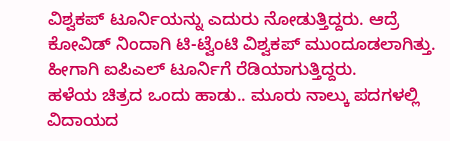ವಿಶ್ವಕಪ್ ಟೂರ್ನಿಯನ್ನು ಎದುರು ನೋಡುತ್ತಿದ್ದರು. ಆದ್ರೆ ಕೋವಿಡ್ ನಿಂದಾಗಿ ಟಿ-ಟ್ವೆಂಟಿ ವಿಶ್ವಕಪ್ ಮುಂದೂಡಲಾಗಿತ್ತು. ಹೀಗಾಗಿ ಐಪಿಎಲ್ ಟೂರ್ನಿಗೆ ರೆಡಿಯಾಗುತ್ತಿದ್ದರು.
ಹಳೆಯ ಚಿತ್ರದ ಒಂದು ಹಾಡು.. ಮೂರು ನಾಲ್ಕು ಪದಗಳಲ್ಲಿ ವಿದಾಯದ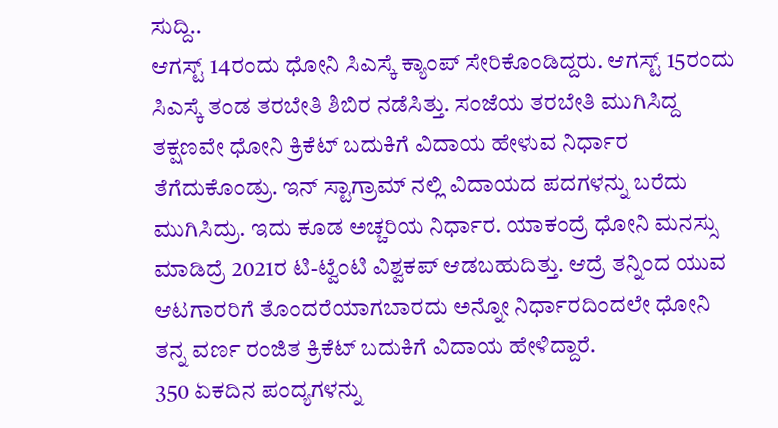ಸುದ್ದಿ..
ಆಗಸ್ಟ್ 14ರಂದು ಧೋನಿ ಸಿಎಸ್ಕೆ ಕ್ಯಾಂಪ್ ಸೇರಿಕೊಂಡಿದ್ದರು. ಆಗಸ್ಟ್ 15ರಂದು ಸಿಎಸ್ಕೆ ತಂಡ ತರಬೇತಿ ಶಿಬಿರ ನಡೆಸಿತ್ತು. ಸಂಜೆಯ ತರಬೇತಿ ಮುಗಿಸಿದ್ದ ತಕ್ಷಣವೇ ಧೋನಿ ಕ್ರಿಕೆಟ್ ಬದುಕಿಗೆ ವಿದಾಯ ಹೇಳುವ ನಿರ್ಧಾರ ತೆಗೆದುಕೊಂಡ್ರು. ಇನ್ ಸ್ಟಾಗ್ರಾಮ್ ನಲ್ಲಿ ವಿದಾಯದ ಪದಗಳನ್ನು ಬರೆದು ಮುಗಿಸಿದ್ರು. ಇದು ಕೂಡ ಅಚ್ಚರಿಯ ನಿರ್ಧಾರ. ಯಾಕಂದ್ರೆ ಧೋನಿ ಮನಸ್ಸು ಮಾಡಿದ್ರೆ 2021ರ ಟಿ-ಟ್ವೆಂಟಿ ವಿಶ್ವಕಪ್ ಆಡಬಹುದಿತ್ತು. ಆದ್ರೆ ತನ್ನಿಂದ ಯುವ ಆಟಗಾರರಿಗೆ ತೊಂದರೆಯಾಗಬಾರದು ಅನ್ನೋ ನಿರ್ಧಾರದಿಂದಲೇ ಧೋನಿ ತನ್ನ ವರ್ಣ ರಂಜಿತ ಕ್ರಿಕೆಟ್ ಬದುಕಿಗೆ ವಿದಾಯ ಹೇಳಿದ್ದಾರೆ.
350 ಏಕದಿನ ಪಂದ್ಯಗಳನ್ನು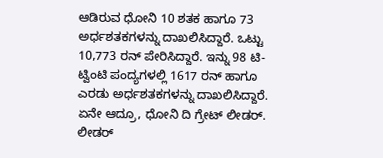ಆಡಿರುವ ಧೋನಿ 10 ಶತಕ ಹಾಗೂ 73 ಅರ್ಧಶತಕಗಳನ್ನು ದಾಖಲಿಸಿದ್ದಾರೆ. ಒಟ್ಟು 10,773 ರನ್ ಪೇರಿಸಿದ್ದಾರೆ. ಇನ್ನು 98 ಟಿ-ಟ್ವಿಂಟಿ ಪಂದ್ಯಗಳಲ್ಲಿ 1617 ರನ್ ಹಾಗೂ ಎರಡು ಅರ್ಧಶತಕಗಳನ್ನು ದಾಖಲಿಸಿದ್ದಾರೆ.
ಏನೇ ಆದ್ರೂ, ಧೋನಿ ದಿ ಗ್ರೇಟ್ ಲೀಡರ್. ಲೀಡರ್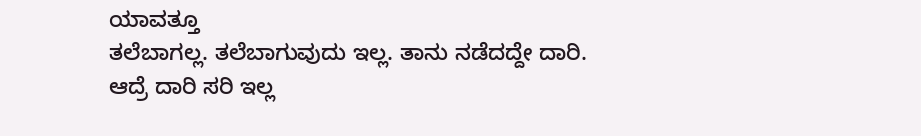ಯಾವತ್ತೂ
ತಲೆಬಾಗಲ್ಲ. ತಲೆಬಾಗುವುದು ಇಲ್ಲ. ತಾನು ನಡೆದದ್ದೇ ದಾರಿ. ಆದ್ರೆ ದಾರಿ ಸರಿ ಇಲ್ಲ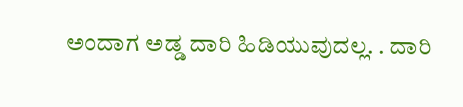ಅಂದಾಗ ಅಡ್ಡ ದಾರಿ ಹಿಡಿಯುವುದಲ್ಲ. . ದಾರಿ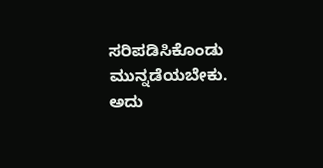ಸರಿಪಡಿಸಿಕೊಂಡು ಮುನ್ನಡೆಯಬೇಕು. ಅದು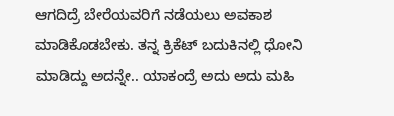ಆಗದಿದ್ರೆ ಬೇರೆಯವರಿಗೆ ನಡೆಯಲು ಅವಕಾಶ ಮಾಡಿಕೊಡಬೇಕು. ತನ್ನ ಕ್ರಿಕೆಟ್ ಬದುಕಿನಲ್ಲಿ ಧೋನಿ ಮಾಡಿದ್ದು ಅದನ್ನೇ.. ಯಾಕಂದ್ರೆ ಅದು ಅದು ಮಹಿ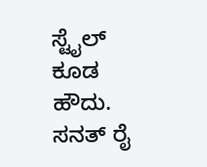ಸ್ಟೈಲ್ ಕೂಡ ಹೌದು.
ಸನತ್ ರೈ